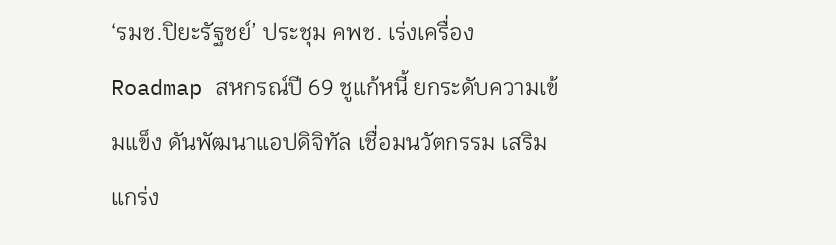‘รมช.ปิยะรัฐชย์’ ประชุม คพช. เร่งเครื่อง Roadmap สหกรณ์ปี 69 ชูแก้หนี้ ยกระดับความเข้มแข็ง ดันพัฒนาแอปดิจิทัล เชื่อมนวัตกรรม เสริมแกร่ง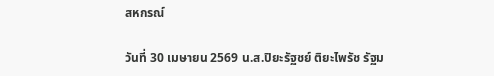สหกรณ์

วันที่ 30 เมษายน 2569 น.ส.ปิยะรัฐชย์ ติยะไพรัช รัฐม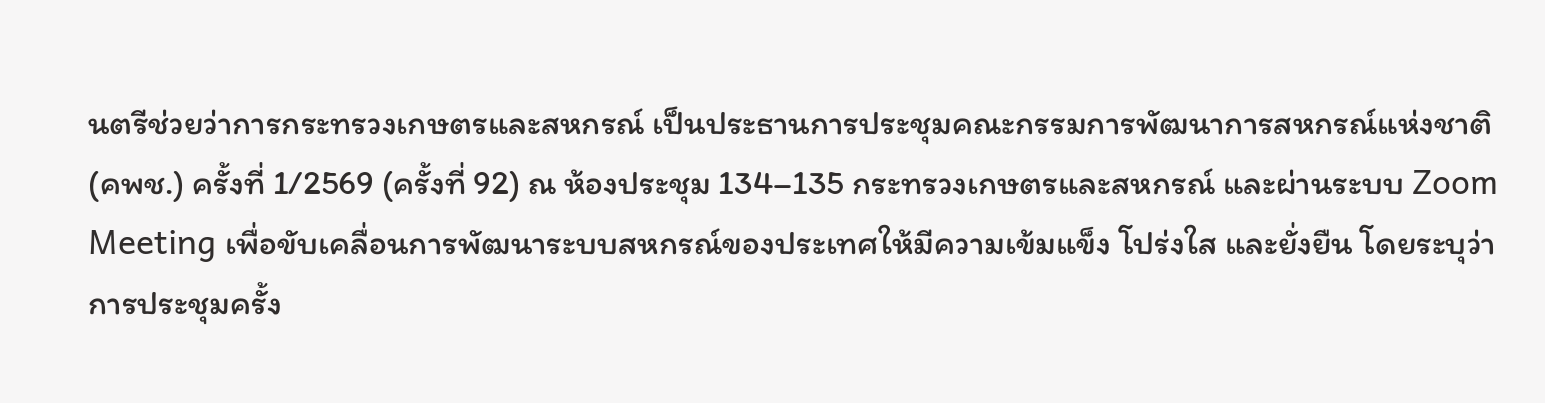นตรีช่วยว่าการกระทรวงเกษตรและสหกรณ์ เป็นประธานการประชุมคณะกรรมการพัฒนาการสหกรณ์แห่งชาติ (คพช.) ครั้งที่ 1/2569 (ครั้งที่ 92) ณ ห้องประชุม 134–135 กระทรวงเกษตรและสหกรณ์ และผ่านระบบ Zoom Meeting เพื่อขับเคลื่อนการพัฒนาระบบสหกรณ์ของประเทศให้มีความเข้มแข็ง โปร่งใส และยั่งยืน โดยระบุว่า การประชุมครั้ง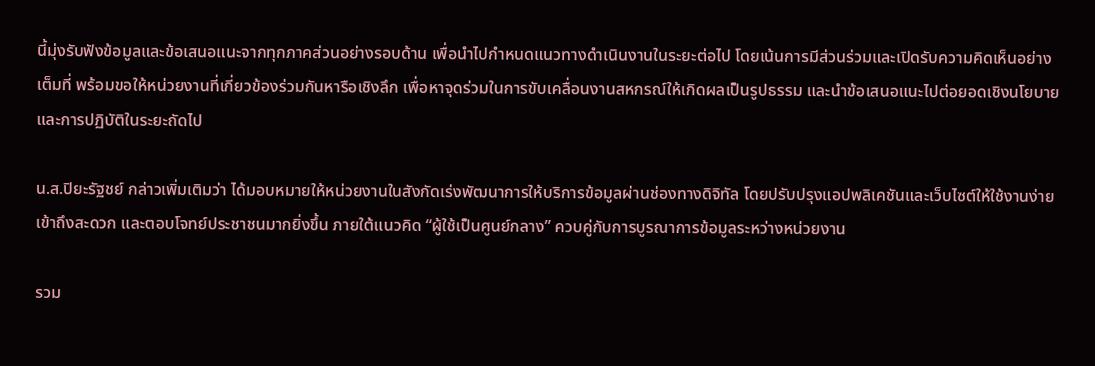นี้มุ่งรับฟังข้อมูลและข้อเสนอแนะจากทุกภาคส่วนอย่างรอบด้าน เพื่อนำไปกำหนดแนวทางดำเนินงานในระยะต่อไป โดยเน้นการมีส่วนร่วมและเปิดรับความคิดเห็นอย่างเต็มที่ พร้อมขอให้หน่วยงานที่เกี่ยวข้องร่วมกันหารือเชิงลึก เพื่อหาจุดร่วมในการขับเคลื่อนงานสหกรณ์ให้เกิดผลเป็นรูปธรรม และนำข้อเสนอแนะไปต่อยอดเชิงนโยบายและการปฏิบัติในระยะถัดไป

น.ส.ปิยะรัฐชย์ กล่าวเพิ่มเติมว่า ได้มอบหมายให้หน่วยงานในสังกัดเร่งพัฒนาการให้บริการข้อมูลผ่านช่องทางดิจิทัล โดยปรับปรุงแอปพลิเคชันและเว็บไซต์ให้ใช้งานง่าย เข้าถึงสะดวก และตอบโจทย์ประชาชนมากยิ่งขึ้น ภายใต้แนวคิด “ผู้ใช้เป็นศูนย์กลาง” ควบคู่กับการบูรณาการข้อมูลระหว่างหน่วยงาน

รวม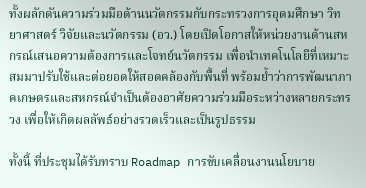ทั้งผลักดันความร่วมมือด้านนวัตกรรมกับกระทรวงการอุดมศึกษา วิทยาศาสตร์ วิจัยและนวัตกรรม (อว.) โดยเปิดโอกาสให้หน่วยงานด้านสหกรณ์เสนอความต้องการและโจทย์นวัตกรรม เพื่อนำเทคโนโลยีที่เหมาะสมมาปรับใช้และต่อยอดให้สอดคล้องกับพื้นที่ พร้อมย้ำว่าการพัฒนาภาคเกษตรและสหกรณ์จำเป็นต้องอาศัยความร่วมมือระหว่างหลายกระทรวง เพื่อให้เกิดผลลัพธ์อย่างรวดเร็วและเป็นรูปธรรม

ทั้งนี้ ที่ประชุมได้รับทราบ Roadmap การขับเคลื่อนงานนโยบาย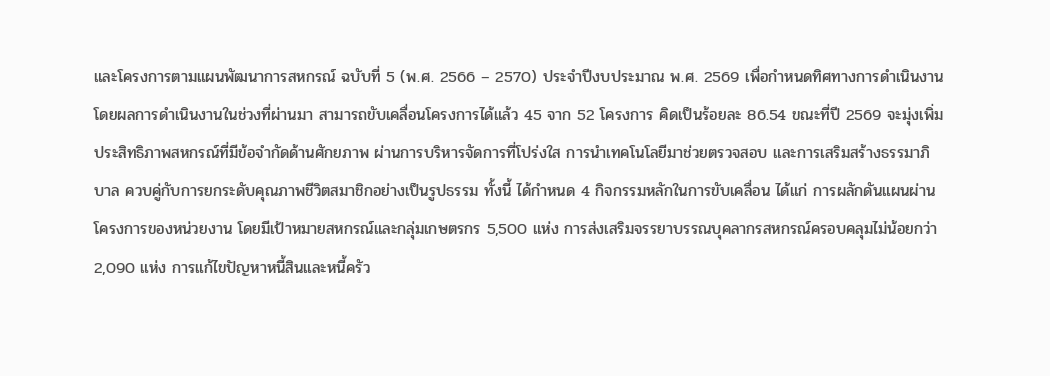และโครงการตามแผนพัฒนาการสหกรณ์ ฉบับที่ 5 (พ.ศ. 2566 – 2570) ประจำปีงบประมาณ พ.ศ. 2569 เพื่อกำหนดทิศทางการดำเนินงาน โดยผลการดำเนินงานในช่วงที่ผ่านมา สามารถขับเคลื่อนโครงการได้แล้ว 45 จาก 52 โครงการ คิดเป็นร้อยละ 86.54 ขณะที่ปี 2569 จะมุ่งเพิ่มประสิทธิภาพสหกรณ์ที่มีข้อจำกัดด้านศักยภาพ ผ่านการบริหารจัดการที่โปร่งใส การนำเทคโนโลยีมาช่วยตรวจสอบ และการเสริมสร้างธรรมาภิบาล ควบคู่กับการยกระดับคุณภาพชีวิตสมาชิกอย่างเป็นรูปธรรม ทั้งนี้ ได้กำหนด 4 กิจกรรมหลักในการขับเคลื่อน ได้แก่ การผลักดันแผนผ่านโครงการของหน่วยงาน โดยมีเป้าหมายสหกรณ์และกลุ่มเกษตรกร 5,500 แห่ง การส่งเสริมจรรยาบรรณบุคลากรสหกรณ์ครอบคลุมไม่น้อยกว่า 2,090 แห่ง การแก้ไขปัญหาหนี้สินและหนี้ครัว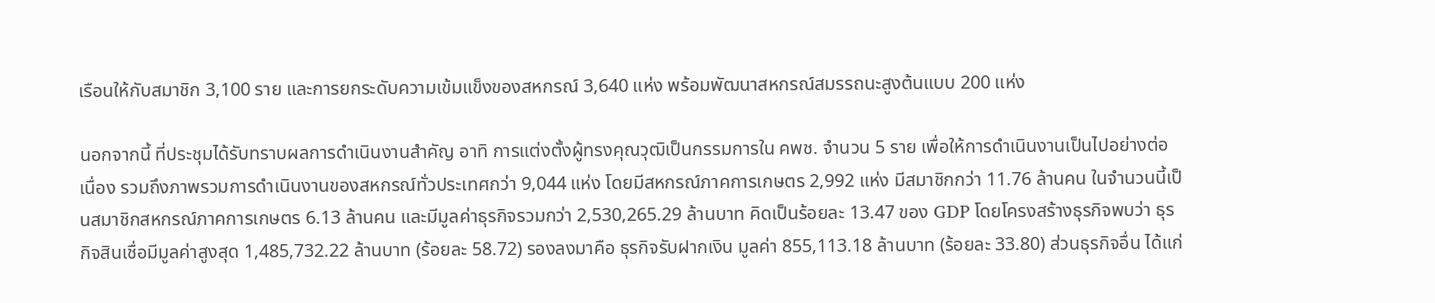เรือนให้กับสมาชิก 3,100 ราย และการยกระดับความเข้มแข็งของสหกรณ์ 3,640 แห่ง พร้อมพัฒนาสหกรณ์สมรรถนะสูงต้นแบบ 200 แห่ง

นอกจากนี้ ที่ประชุมได้รับทราบผลการดำเนินงานสำคัญ อาทิ การแต่งตั้งผู้ทรงคุณวุฒิเป็นกรรมการใน คพช. จำนวน 5 ราย เพื่อให้การดำเนินงานเป็นไปอย่างต่อเนื่อง รวมถึงภาพรวมการดำเนินงานของสหกรณ์ทั่วประเทศกว่า 9,044 แห่ง โดยมีสหกรณ์ภาคการเกษตร 2,992 แห่ง มีสมาชิกกว่า 11.76 ล้านคน ในจำนวนนี้เป็นสมาชิกสหกรณ์ภาคการเกษตร 6.13 ล้านคน และมีมูลค่าธุรกิจรวมกว่า 2,530,265.29 ล้านบาท คิดเป็นร้อยละ 13.47 ของ GDP โดยโครงสร้างธุรกิจพบว่า ธุรกิจสินเชื่อมีมูลค่าสูงสุด 1,485,732.22 ล้านบาท (ร้อยละ 58.72) รองลงมาคือ ธุรกิจรับฝากเงิน มูลค่า 855,113.18 ล้านบาท (ร้อยละ 33.80) ส่วนธุรกิจอื่น ได้แก่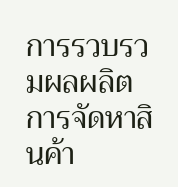การรวบรวมผลผลิต การจัดหาสินค้า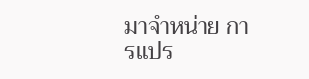มาจำหน่าย การแปร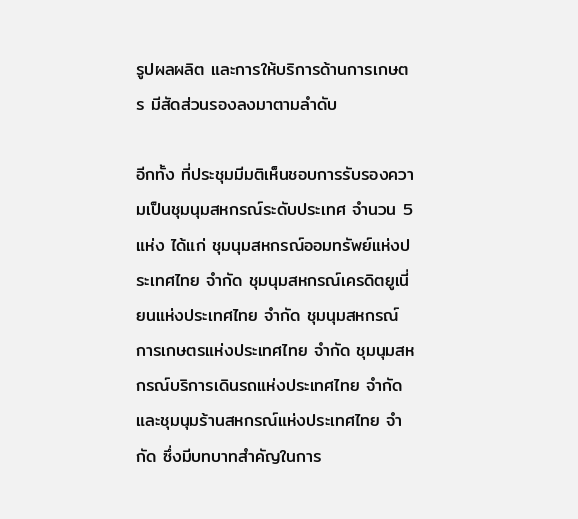รูปผลผลิต และการให้บริการด้านการเกษตร มีสัดส่วนรองลงมาตามลำดับ

อีกทั้ง ที่ประชุมมีมติเห็นชอบการรับรองความเป็นชุมนุมสหกรณ์ระดับประเทศ จำนวน 5 แห่ง ได้แก่ ชุมนุมสหกรณ์ออมทรัพย์แห่งประเทศไทย จำกัด ชุมนุมสหกรณ์เครดิตยูเนี่ยนแห่งประเทศไทย จำกัด ชุมนุมสหกรณ์การเกษตรแห่งประเทศไทย จำกัด ชุมนุมสหกรณ์บริการเดินรถแห่งประเทศไทย จำกัด และชุมนุมร้านสหกรณ์แห่งประเทศไทย จำกัด ซึ่งมีบทบาทสำคัญในการ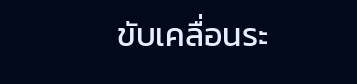ขับเคลื่อนระ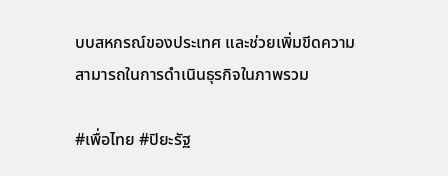บบสหกรณ์ของประเทศ และช่วยเพิ่มขีดความสามารถในการดำเนินธุรกิจในภาพรวม

#เพื่อไทย #ปิยะรัฐ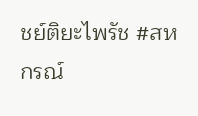ชย์ติยะไพรัช #สหกรณ์